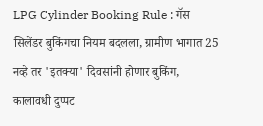LPG Cylinder Booking Rule : गॅस सिलेंडर बुकिंगचा नियम बदलला, ग्रामीण भागात 25 नव्हे तर 'इतक्या' दिवसांनी होणार बुकिंग, कालावधी दुप्पट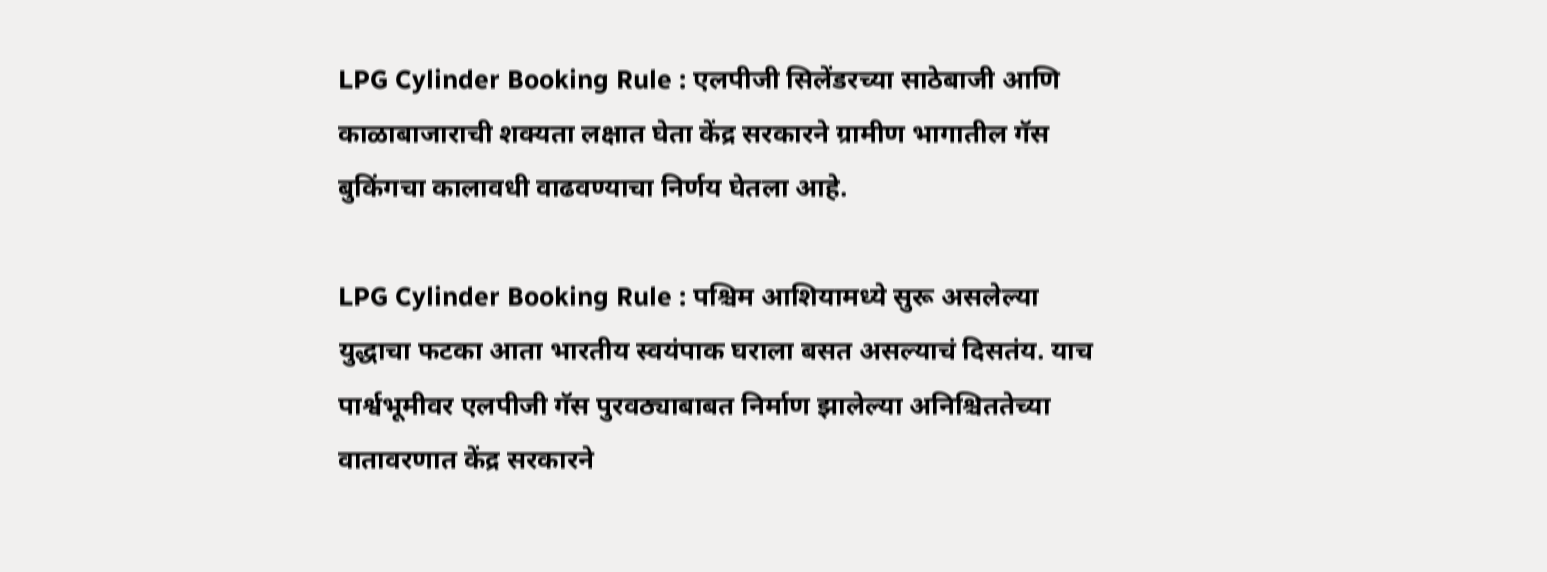LPG Cylinder Booking Rule : एलपीजी सिलेंडरच्या साठेबाजी आणि काळाबाजाराची शक्यता लक्षात घेता केंद्र सरकारने ग्रामीण भागातील गॅस बुकिंगचा कालावधी वाढवण्याचा निर्णय घेतला आहे.

LPG Cylinder Booking Rule : पश्चिम आशियामध्ये सुरू असलेल्या युद्धाचा फटका आता भारतीय स्वयंपाक घराला बसत असल्याचं दिसतंय. याच पार्श्वभूमीवर एलपीजी गॅस पुरवठ्याबाबत निर्माण झालेल्या अनिश्चिततेच्या वातावरणात केंद्र सरकारने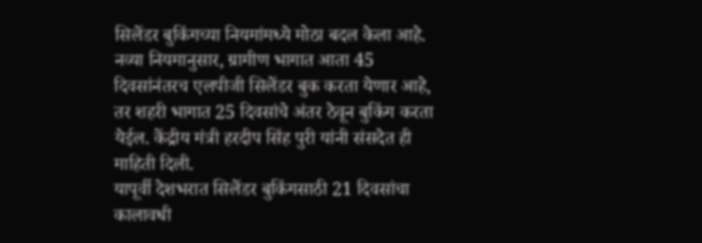सिलेंडर बुकिंगच्या नियमांमध्ये मोठा बदल केला आहे. नव्या नियमानुसार, ग्रामीण भागात आता 45 दिवसांनंतरच एलपीजी सिलेंडर बुक करता येणार आहे, तर शहरी भागात 25 दिवसांचे अंतर ठेवून बुकिंग करता येईल. केंद्रीय मंत्री हरदीप सिंह पुरी यांनी संसदेत ही माहिती दिली.
यापूर्वी देशभरात सिलेंडर बुकिंगसाठी 21 दिवसांचा कालावधी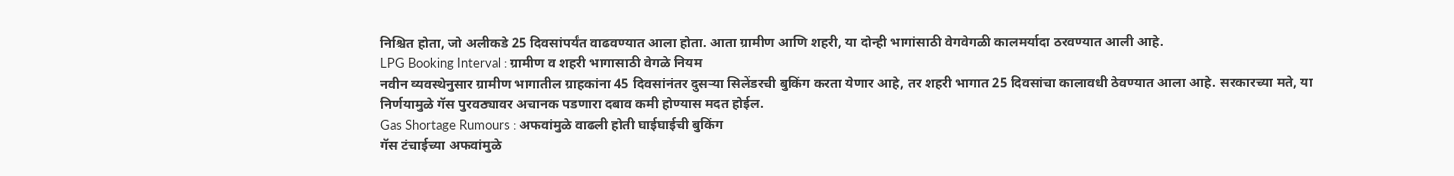निश्चित होता, जो अलीकडे 25 दिवसांपर्यंत वाढवण्यात आला होता. आता ग्रामीण आणि शहरी, या दोन्ही भागांसाठी वेगवेगळी कालमर्यादा ठरवण्यात आली आहे.
LPG Booking Interval : ग्रामीण व शहरी भागासाठी वेगळे नियम
नवीन व्यवस्थेनुसार ग्रामीण भागातील ग्राहकांना 45 दिवसांनंतर दुसऱ्या सिलेंडरची बुकिंग करता येणार आहे, तर शहरी भागात 25 दिवसांचा कालावधी ठेवण्यात आला आहे. सरकारच्या मते, या निर्णयामुळे गॅस पुरवठ्यावर अचानक पडणारा दबाव कमी होण्यास मदत होईल.
Gas Shortage Rumours : अफवांमुळे वाढली होती घाईघाईची बुकिंग
गॅस टंचाईच्या अफवांमुळे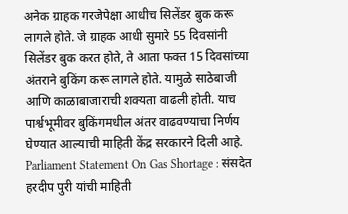अनेक ग्राहक गरजेपेक्षा आधीच सिलेंडर बुक करू लागले होते. जे ग्राहक आधी सुमारे 55 दिवसांनी सिलेंडर बुक करत होते, ते आता फक्त 15 दिवसांच्या अंतराने बुकिंग करू लागले होते. यामुळे साठेबाजी आणि काळाबाजाराची शक्यता वाढली होती. याच पार्श्वभूमीवर बुकिंगमधील अंतर वाढवण्याचा निर्णय घेण्यात आल्याची माहिती केंद्र सरकारने दिली आहे.
Parliament Statement On Gas Shortage : संसदेत हरदीप पुरी यांची माहिती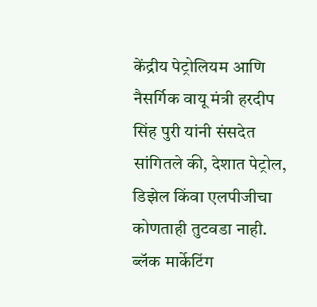केंद्रीय पेट्रोलियम आणि नैसर्गिक वायू मंत्री हरदीप सिंह पुरी यांनी संसदेत सांगितले की, देशात पेट्रोल, डिझेल किंवा एलपीजीचा कोणताही तुटवडा नाही. ब्लॅक मार्केटिंग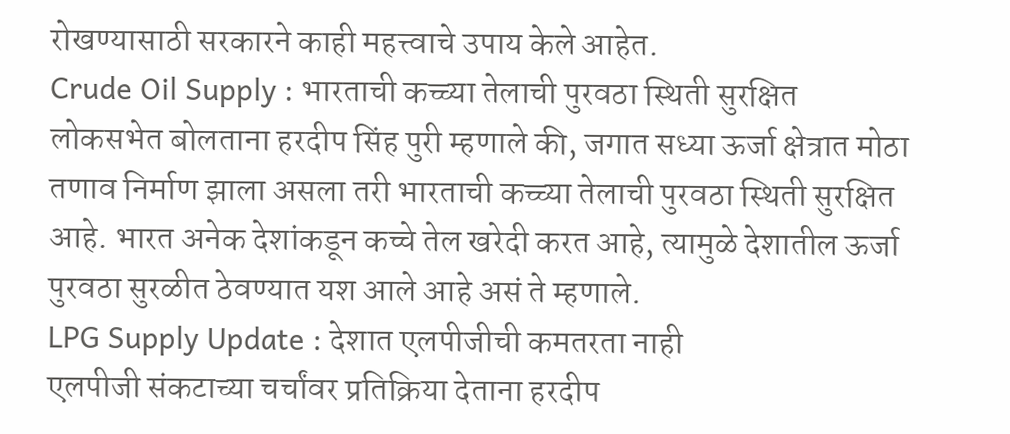रोखण्यासाठी सरकारने काही महत्त्वाचे उपाय केले आहेत.
Crude Oil Supply : भारताची कच्च्या तेलाची पुरवठा स्थिती सुरक्षित
लोकसभेत बोलताना हरदीप सिंह पुरी म्हणाले की, जगात सध्या ऊर्जा क्षेत्रात मोठा तणाव निर्माण झाला असला तरी भारताची कच्च्या तेलाची पुरवठा स्थिती सुरक्षित आहे. भारत अनेक देशांकडून कच्चे तेल खरेदी करत आहे, त्यामुळे देशातील ऊर्जा पुरवठा सुरळीत ठेवण्यात यश आले आहे असं ते म्हणाले.
LPG Supply Update : देशात एलपीजीची कमतरता नाही
एलपीजी संकटाच्या चर्चांवर प्रतिक्रिया देताना हरदीप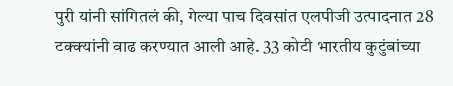पुरी यांनी सांगितलं की, गेल्या पाच दिवसांत एलपीजी उत्पादनात 28 टक्क्यांनी वाढ करण्यात आली आहे. 33 कोटी भारतीय कुटुंबांच्या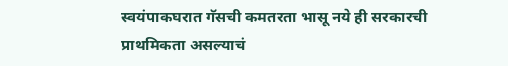स्वयंपाकघरात गॅसची कमतरता भासू नये ही सरकारची प्राथमिकता असल्याचं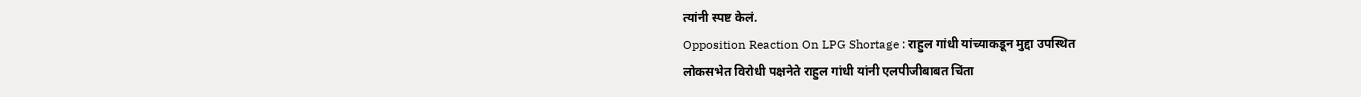त्यांनी स्पष्ट केलं.
Opposition Reaction On LPG Shortage : राहुल गांधी यांच्याकडून मुद्दा उपस्थित
लोकसभेत विरोधी पक्षनेते राहुल गांधी यांनी एलपीजीबाबत चिंता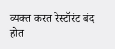व्यक्त करत रेस्टॉरंट बंद होत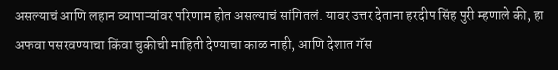असल्याचं आणि लहान व्यापाऱ्यांवर परिणाम होत असल्याचं सांगितलं. यावर उत्तर देताना हरदीप सिंह पुरी म्हणाले की, हा अफवा पसरवण्याचा किंवा चुकीची माहिती देण्याचा काळ नाही, आणि देशात गॅस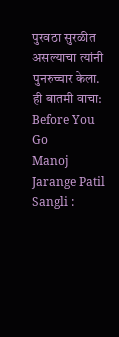पुरवठा सुरळीत असल्याचा त्यांनी पुनरुच्चार केला.
ही बातमी वाचा:
Before You Go
Manoj Jarange Patil Sangli :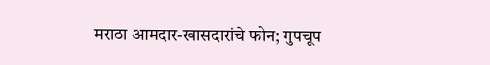मराठा आमदार-खासदारांचे फोन; गुपचूप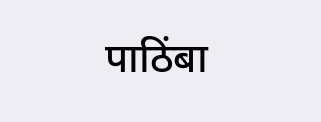पाठिंबा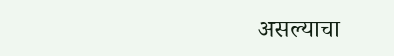असल्याचा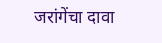जरांगेंचा दावा